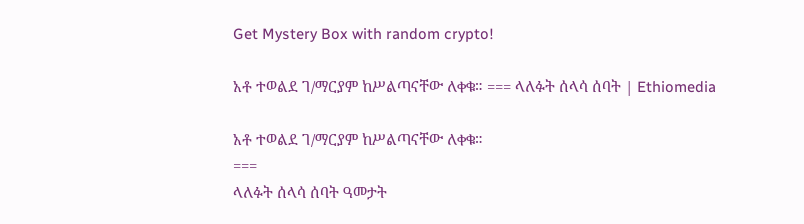Get Mystery Box with random crypto!

አቶ ተወልደ ገ/ማርያም ከሥልጣናቸው ለቀቁ። === ላለፉት ሰላሳ ሰባት | Ethiomedia

አቶ ተወልደ ገ/ማርያም ከሥልጣናቸው ለቀቁ።
===
ላለፉት ሰላሳ ሰባት ዓመታት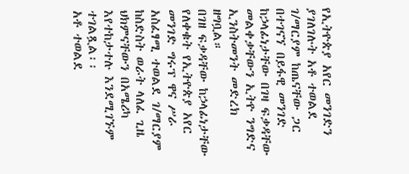የኢትዮጵያ አየር መንገድን ያገለገሉት አቶ ተወልደ ገ/ማርያም ከጤናቸው ጋር በተገናኘ በይፋዊ መንገድ ከኃላፊነታቸው በገዛ ፍቃዳቸው መልቀቃቸውን ኢትዮ ንግድና ኢንስትመንት መድረክ ዘግቧል።
በገዘ ፍቃዳቸው ከኃላፊነታቸው የለቀቁት የኢትዮጵያ አየር መንገድ ግሩፕ ዋና ሥራ አስፈፃሚ ተወልደ ገ/ማርያም ከስድስት ወራት ላለፈ ጊዜ ህክምናቸውን በአሜሪካ እየተከታተሉ እንደሚገኙም ተገልጿል፡፡
አቶ ተወልደ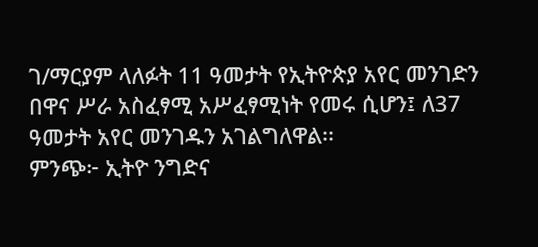ገ/ማርያም ላለፉት 11 ዓመታት የኢትዮጵያ አየር መንገድን በዋና ሥራ አስፈፃሚ አሥፈፃሚነት የመሩ ሲሆን፤ ለ37 ዓመታት አየር መንገዱን አገልግለዋል፡፡
ምንጭ፦ ኢትዮ ንግድና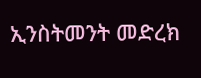ኢንስትመንት መድረክ